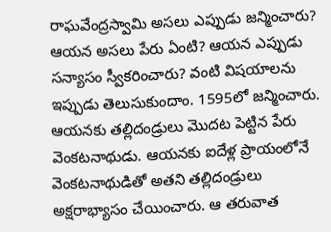రాఘవేంద్రస్వామి అసలు ఎప్పుడు జన్మించారు? ఆయన అసలు పేరు ఏంటి? ఆయన ఎప్పుడు సన్యాసం స్వీకరించారు? వంటి విషయాలను ఇప్పుడు తెలుసుకుందాం. 1595లో జన్మించారు. ఆయనకు తల్లిదండ్రులు మొదట పెట్టిన పేరు వెంకటనాథుడు. ఆయనకు ఐదేళ్ల ప్రాయంలోనే వెంకటనాథుడితో అతని తల్లిదండ్రులు అక్షరాభ్యాసం చేయించారు. ఆ తరువాత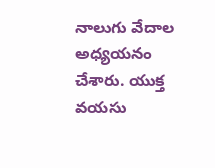నాలుగు వేదాల అధ్యయనం చేశారు. యుక్త వయసు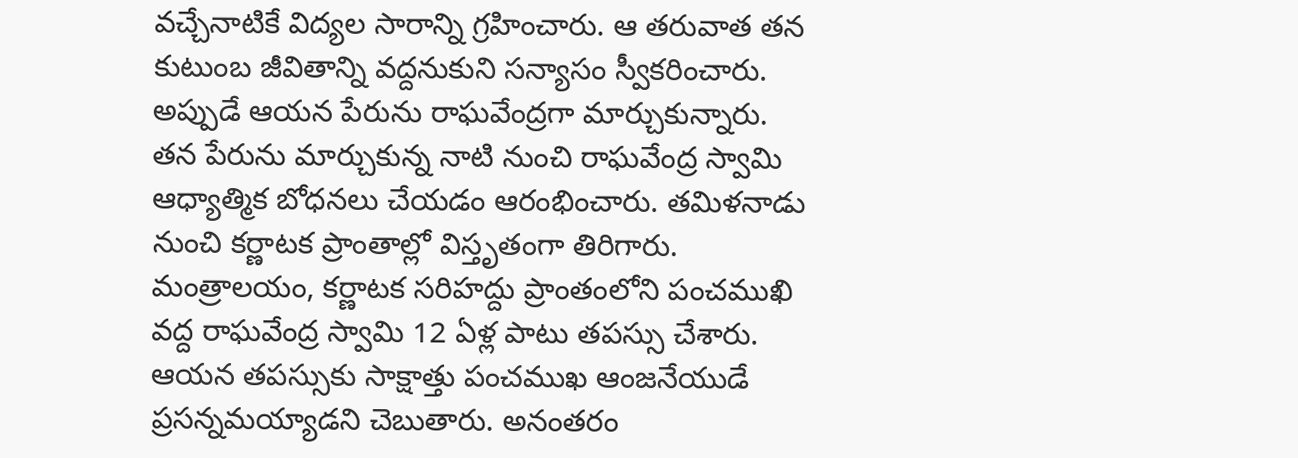వచ్చేనాటికే విద్యల సారాన్ని గ్రహించారు. ఆ తరువాత తన కుటుంబ జీవితాన్ని వద్దనుకుని సన్యాసం స్వీకరించారు. అప్పుడే ఆయన పేరును రాఘవేంద్రగా మార్చుకున్నారు.
తన పేరును మార్చుకున్న నాటి నుంచి రాఘవేంద్ర స్వామి ఆధ్యాత్మిక బోధనలు చేయడం ఆరంభించారు. తమిళనాడు నుంచి కర్ణాటక ప్రాంతాల్లో విస్తృతంగా తిరిగారు. మంత్రాలయం, కర్ణాటక సరిహద్దు ప్రాంతంలోని పంచముఖి వద్ద రాఘవేంద్ర స్వామి 12 ఏళ్ల పాటు తపస్సు చేశారు. ఆయన తపస్సుకు సాక్షాత్తు పంచముఖ ఆంజనేయుడే ప్రసన్నమయ్యాడని చెబుతారు. అనంతరం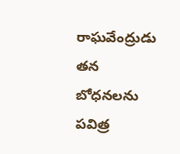రాఘవేంద్రుడు తన బోధనలను పవిత్ర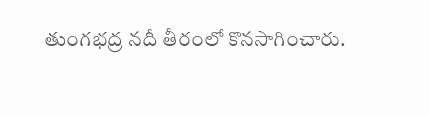తుంగభద్ర నదీ తీరంలో కొనసాగించారు.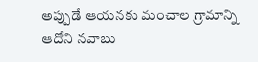అప్పుడే ఆయనకు మంచాల గ్రామాన్ని ఆదోని నవాబు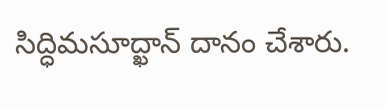సిద్ధిమసూద్ఖాన్ దానం చేశారు.